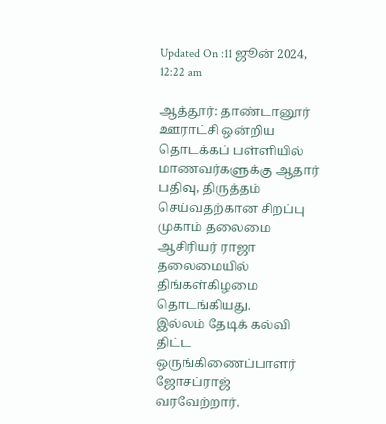Updated On :11 ஜூன் 2024, 12:22 am

ஆத்தூர்: தாண்டானூர் ஊராட்சி ஒன்றிய தொடக்கப் பள்ளியில் மாணவர்களுக்கு ஆதார் பதிவு, திருத்தம் செய்வதற்கான சிறப்பு முகாம் தலைமை ஆசிரியர் ராஜா தலைமையில் திங்கள்கிழமை தொடங்கியது.
இல்லம் தேடிக் கல்வி திட்ட ஒருங்கிணைப்பாளர் ஜோசப்ராஜ் வரவேற்றார்.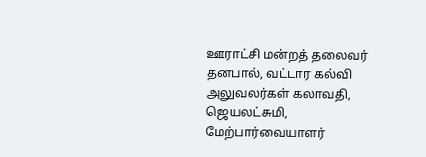ஊராட்சி மன்றத் தலைவர் தனபால், வட்டார கல்வி அலுவலர்கள் கலாவதி, ஜெயலட்சுமி, மேற்பார்வையாளர்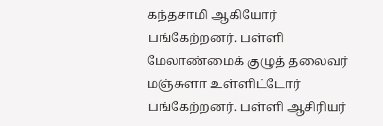கந்தசாமி ஆகியோர் பங்கேற்றனர். பள்ளி மேலாண்மைக் குழுத் தலைவர் மஞ்சுளா உள்ளிட்டோர் பங்கேற்றனர். பள்ளி ஆசிரியர்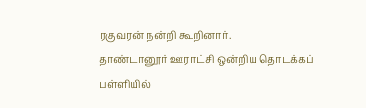ரகுவரன் நன்றி கூறினார்.
தாண்டானூர் ஊராட்சி ஒன்றிய தொடக்கப் பள்ளியில்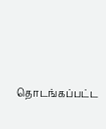தொடங்கப்பட்ட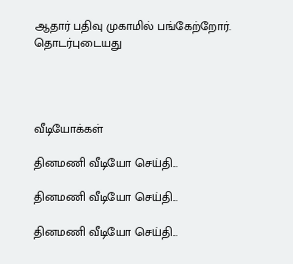ஆதார் பதிவு முகாமில் பங்கேற்றோர்.
தொடர்புடையது




வீடியோக்கள்

தினமணி வீடியோ செய்தி...

தினமணி வீடியோ செய்தி...

தினமணி வீடியோ செய்தி...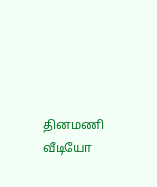தினமணி வீடியோ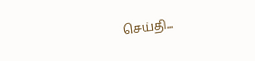செய்தி...